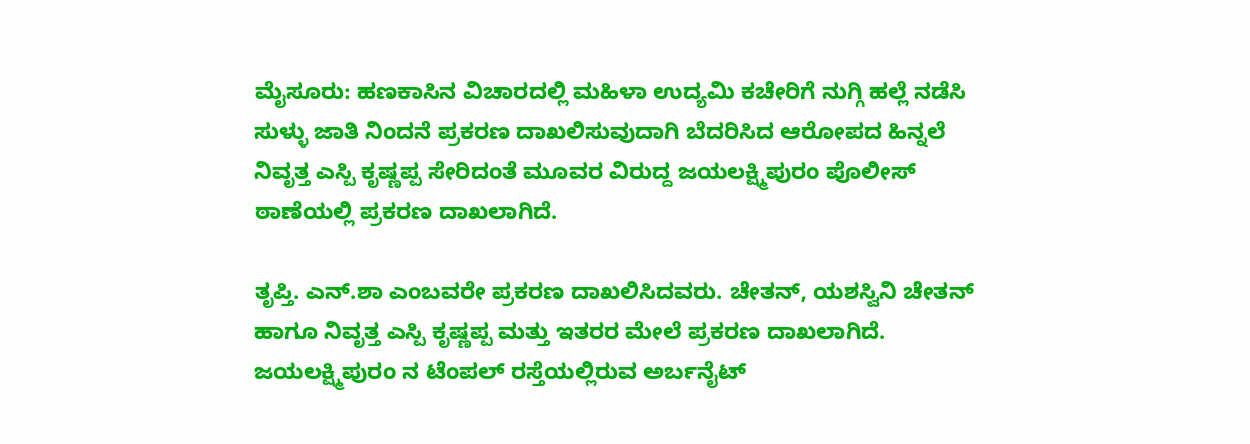ಮೈಸೂರು: ಹಣಕಾಸಿನ ವಿಚಾರದಲ್ಲಿ ಮಹಿಳಾ ಉದ್ಯಮಿ ಕಚೇರಿಗೆ ನುಗ್ಗಿ ಹಲ್ಲೆ ನಡೆಸಿ ಸುಳ್ಳು ಜಾತಿ ನಿಂದನೆ ಪ್ರಕರಣ ದಾಖಲಿಸುವುದಾಗಿ ಬೆದರಿಸಿದ ಆರೋಪದ ಹಿನ್ನಲೆ ನಿವೃತ್ತ ಎಸ್ಪಿ ಕೃಷ್ಣಪ್ಪ ಸೇರಿದಂತೆ ಮೂವರ ವಿರುದ್ದ ಜಯಲಕ್ಷ್ಮಿಪುರಂ ಪೊಲೀಸ್ ಠಾಣೆಯಲ್ಲಿ ಪ್ರಕರಣ ದಾಖಲಾಗಿದೆ.

ತೃಪ್ತಿ. ಎನ್.ಶಾ ಎಂಬವರೇ ಪ್ರಕರಣ ದಾಖಲಿಸಿದವರು. ಚೇತನ್, ಯಶಸ್ವಿನಿ ಚೇತನ್ ಹಾಗೂ ನಿವೃತ್ತ ಎಸ್ಪಿ ಕೃಷ್ಣಪ್ಪ ಮತ್ತು ಇತರರ ಮೇಲೆ ಪ್ರಕರಣ ದಾಖಲಾಗಿದೆ. ಜಯಲಕ್ಷ್ಮಿಪುರಂ ನ ಟೆಂಪಲ್ ರಸ್ತೆಯಲ್ಲಿರುವ ಅರ್ಬನೈಟ್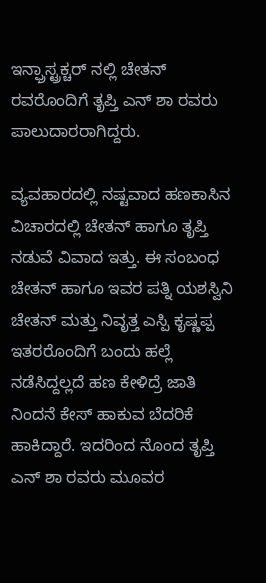ಇನ್ಫ್ರಾಸ್ಟ್ರಕ್ಚರ್ ನಲ್ಲಿ ಚೇತನ್ ರವರೊಂದಿಗೆ ತೃಪ್ತಿ ಎನ್ ಶಾ ರವರು ಪಾಲುದಾರರಾಗಿದ್ದರು.

ವ್ಯವಹಾರದಲ್ಲಿ ನಷ್ಟವಾದ ಹಣಕಾಸಿನ ವಿಚಾರದಲ್ಲಿ ಚೇತನ್ ಹಾಗೂ ತೃಪ್ತಿ ನಡುವೆ ವಿವಾದ ಇತ್ತು. ಈ ಸಂಬಂಧ ಚೇತನ್ ಹಾಗೂ ಇವರ ಪತ್ನಿ ಯಶಸ್ವಿನಿ ಚೇತನ್ ಮತ್ತು ನಿವೃತ್ತ ಎಸ್ಪಿ ಕೃಷ್ಣಪ್ಪ ಇತರರೊಂದಿಗೆ ಬಂದು ಹಲ್ಲೆ ನಡೆಸಿದ್ದಲ್ಲದೆ ಹಣ ಕೇಳಿದ್ರೆ ಜಾತಿ ನಿಂದನೆ ಕೇಸ್ ಹಾಕುವ ಬೆದರಿಕೆ ಹಾಕಿದ್ದಾರೆ. ಇದರಿಂದ ನೊಂದ ತೃಪ್ತಿ ಎನ್ ಶಾ ರವರು ಮೂವರ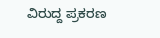ವಿರುದ್ದ ಪ್ರಕರಣ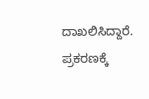ದಾಖಲಿಸಿದ್ದಾರೆ. ಪ್ರಕರಣಕ್ಕೆ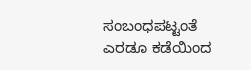ಸಂಬಂಧಪಟ್ಟಂತೆ ಎರಡೂ ಕಡೆಯಿಂದ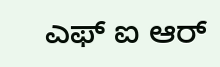ಎಫ್‌ ಐ ಆರ್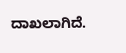ದಾಖಲಾಗಿದೆ.